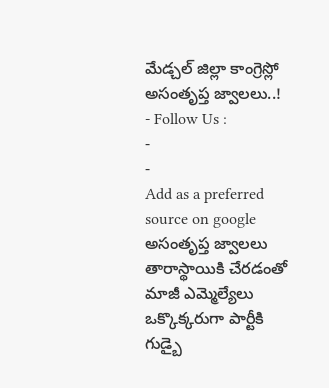మేడ్చల్ జిల్లా కాంగ్రెస్లో అసంతృప్త జ్వాలలు..!
- Follow Us :
-
-
Add as a preferred
source on google
అసంతృప్త జ్వాలలు తారాస్థాయికి చేరడంతో మాజీ ఎమ్మెల్యేలు ఒక్కొక్కరుగా పార్టీకి గుడ్బై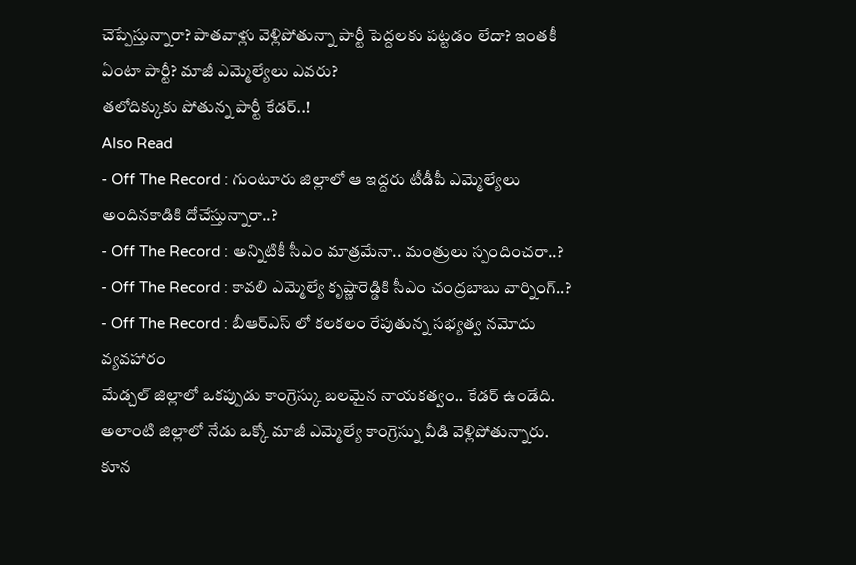చెప్పేస్తున్నారా? పాతవాళ్లు వెళ్లిపోతున్నా పార్టీ పెద్దలకు పట్టడం లేదా? ఇంతకీ ఏంటా పార్టీ? మాజీ ఎమ్మెల్యేలు ఎవరు?
తలోదిక్కుకు పోతున్న పార్టీ కేడర్..!
Also Read
- Off The Record : గుంటూరు జిల్లాలో ఆ ఇద్దరు టీడీపీ ఎమ్మెల్యేలు అందినకాడికి దోచేస్తున్నారా..?
- Off The Record : అన్నిటికీ సీఎం మాత్రమేనా.. మంత్రులు స్పందించరా..?
- Off The Record : కావలి ఎమ్మెల్యే కృష్ణారెడ్డికి సీఎం చంద్రబాబు వార్నింగ్..?
- Off The Record : బీఆర్ఎస్ లో కలకలం రేపుతున్న సభ్యత్వ నమోదు వ్యవహారం
మేడ్చల్ జిల్లాలో ఒకప్పుడు కాంగ్రెస్కు బలమైన నాయకత్వం.. కేడర్ ఉండేది. అలాంటి జిల్లాలో నేడు ఒక్కో మాజీ ఎమ్మెల్యే కాంగ్రెస్ను వీడి వెళ్లిపోతున్నారు. కూన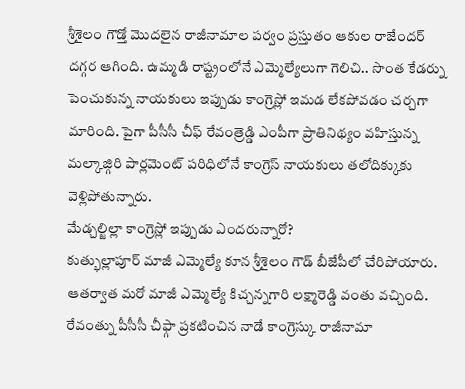శ్రీశైలం గౌడ్తో మొదలైన రాజీనామాల పర్వం ప్రస్తుతం ఆకుల రాజేందర్ దగ్గర ఆగింది. ఉమ్మడి రాష్ట్రంలోనే ఎమ్మెల్యేలుగా గెలిచి.. సొంత కేడర్ను పెంచుకున్న నాయకులు ఇప్పుడు కాంగ్రెస్లో ఇమడ లేకపోవడం చర్చగా మారింది. పైగా పీసీసీ చీఫ్ రేవంత్రెడ్డి ఎంపీగా ప్రాతినిథ్యం వహిస్తున్న మల్కాజ్గిరి పార్లమెంట్ పరిధిలోనే కాంగ్రెస్ నాయకులు తలోదిక్కుకు వెళ్లిపోతున్నారు.
మేడ్చల్జిల్లా కాంగ్రెస్లో ఇప్పుడు ఎందరున్నారో?
కుత్భుల్లాపూర్ మాజీ ఎమ్మెల్యే కూన శ్రీశైలం గౌడ్ బీజేపీలో చేరిపోయారు. ఆతర్వాత మరో మాజీ ఎమ్మెల్యే కిచ్చన్నగారి లక్ష్మారెడ్డి వంతు వచ్చింది. రేవంత్ను పీసీసీ చీఫ్గా ప్రకటించిన నాడే కాంగ్రెస్కు రాజీనామా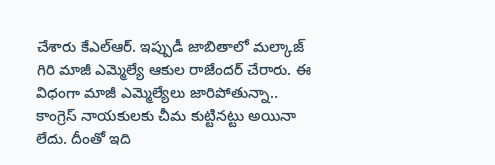చేశారు కేఎల్ఆర్. ఇప్పుడీ జాబితాలో మల్కాజ్ గిరి మాజీ ఎమ్మెల్యే ఆకుల రాజేందర్ చేరారు. ఈ విధంగా మాజీ ఎమ్మెల్యేలు జారిపోతున్నా.. కాంగ్రెస్ నాయకులకు చీమ కుట్టినట్టు అయినా లేదు. దీంతో ఇది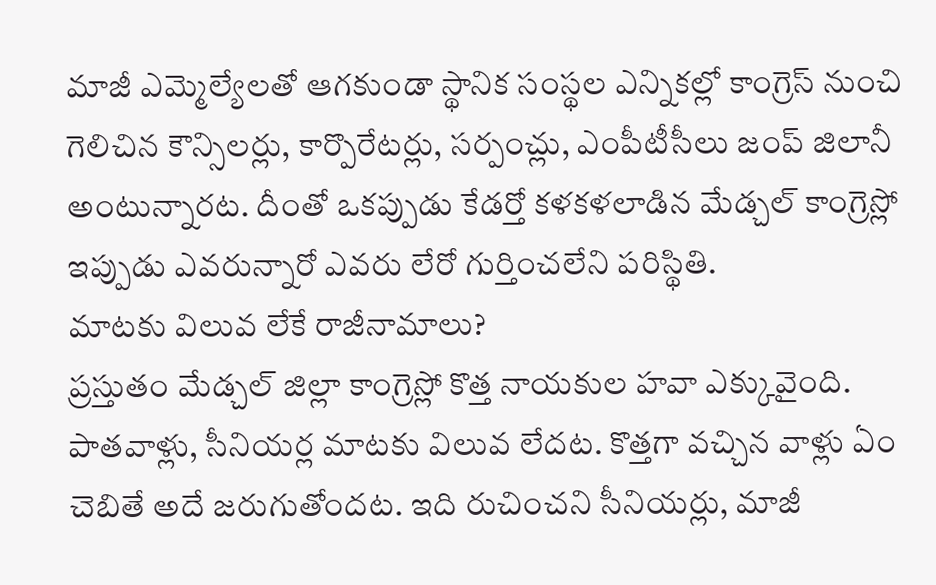మాజీ ఎమ్మెల్యేలతో ఆగకుండా స్థానిక సంస్థల ఎన్నికల్లో కాంగ్రెస్ నుంచి గెలిచిన కౌన్సిలర్లు, కార్పొరేటర్లు, సర్పంచ్లు, ఎంపీటీసీలు జంప్ జిలానీ అంటున్నారట. దీంతో ఒకప్పుడు కేడర్తో కళకళలాడిన మేడ్చల్ కాంగ్రెస్లో ఇప్పుడు ఎవరున్నారో ఎవరు లేరో గుర్తించలేని పరిస్థితి.
మాటకు విలువ లేకే రాజీనామాలు?
ప్రస్తుతం మేడ్చల్ జిల్లా కాంగ్రెస్లో కొత్త నాయకుల హవా ఎక్కువైంది. పాతవాళ్లు, సీనియర్ల మాటకు విలువ లేదట. కొత్తగా వచ్చిన వాళ్లు ఏం చెబితే అదే జరుగుతోందట. ఇది రుచించని సీనియర్లు, మాజీ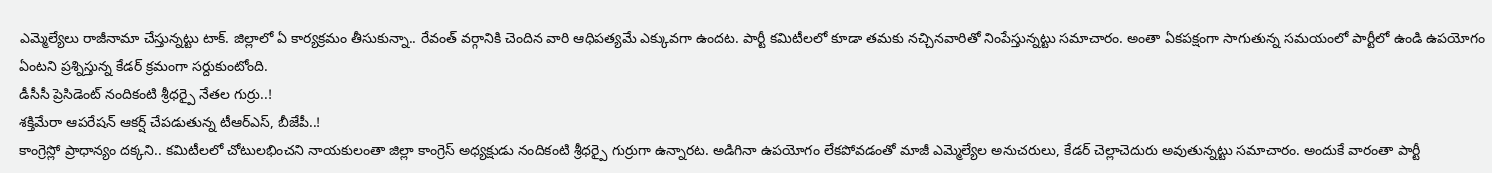ఎమ్మెల్యేలు రాజీనామా చేస్తున్నట్టు టాక్. జిల్లాలో ఏ కార్యక్రమం తీసుకున్నా.. రేవంత్ వర్గానికి చెందిన వారి ఆధిపత్యమే ఎక్కువగా ఉందట. పార్టీ కమిటీలలో కూడా తమకు నచ్చినవారితో నింపేస్తున్నట్టు సమాచారం. అంతా ఏకపక్షంగా సాగుతున్న సమయంలో పార్టీలో ఉండి ఉపయోగం ఏంటని ప్రశ్నిస్తున్న కేడర్ క్రమంగా సర్దుకుంటోంది.
డీసీసీ ప్రెసిడెంట్ నందికంటి శ్రీధర్పై నేతల గుర్రు..!
శక్తిమేరా ఆపరేషన్ ఆకర్ష్ చేపడుతున్న టీఆర్ఎస్, బీజేపీ..!
కాంగ్రెస్లో ప్రాధాన్యం దక్కని.. కమిటీలలో చోటులభించని నాయకులంతా జిల్లా కాంగ్రెస్ అధ్యక్షుడు నందికంటి శ్రీధర్పై గుర్రుగా ఉన్నారట. అడిగినా ఉపయోగం లేకపోవడంతో మాజీ ఎమ్మెల్యేల అనుచరులు, కేడర్ చెల్లాచెదురు అవుతున్నట్టు సమాచారం. అందుకే వారంతా పార్టీ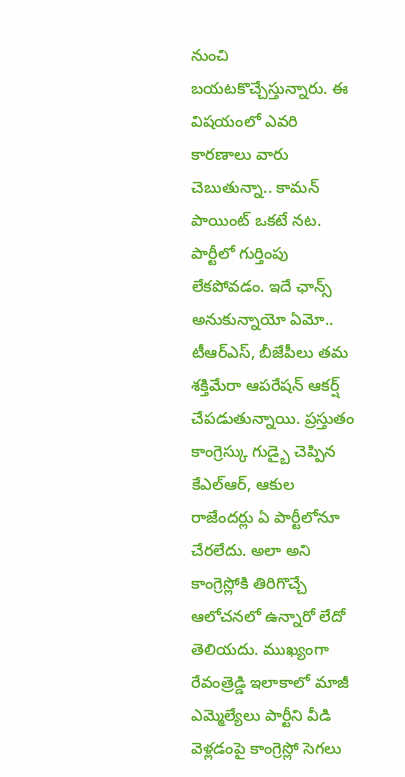నుంచి బయటకొచ్చేస్తున్నారు. ఈ విషయంలో ఎవరి కారణాలు వారు చెబుతున్నా.. కామన్ పాయింట్ ఒకటే నట. పార్టీలో గుర్తింపు లేకపోవడం. ఇదే ఛాన్స్ అనుకున్నాయో ఏమో.. టీఆర్ఎస్, బీజేపీలు తమ శక్తిమేరా ఆపరేషన్ ఆకర్ష్ చేపడుతున్నాయి. ప్రస్తుతం కాంగ్రెస్కు గుడ్బై చెప్పిన కేఎల్ఆర్, ఆకుల రాజేందర్లు ఏ పార్టీలోనూ చేరలేదు. అలా అని కాంగ్రెస్లోకి తిరిగొచ్చే ఆలోచనలో ఉన్నారో లేదో తెలియదు. ముఖ్యంగా రేవంత్రెడ్డి ఇలాకాలో మాజీ ఎమ్మెల్యేలు పార్టీని వీడి వెళ్లడంపై కాంగ్రెస్లో సెగలు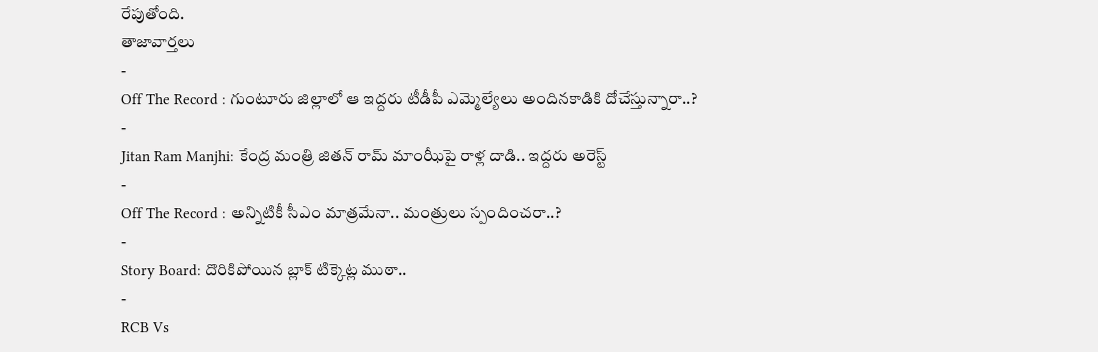రేపుతోంది.
తాజావార్తలు
-
Off The Record : గుంటూరు జిల్లాలో ఆ ఇద్దరు టీడీపీ ఎమ్మెల్యేలు అందినకాడికి దోచేస్తున్నారా..?
-
Jitan Ram Manjhi: కేంద్ర మంత్రి జితన్ రామ్ మాంఝీపై రాళ్ల దాడి.. ఇద్దరు అరెస్ట్
-
Off The Record : అన్నిటికీ సీఎం మాత్రమేనా.. మంత్రులు స్పందించరా..?
-
Story Board: దొరికిపోయిన బ్లాక్ టిక్కెట్ల ముఠా..
-
RCB Vs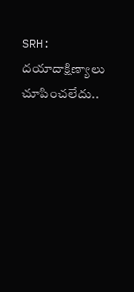SRH: దయాదాక్షిణ్యాలు చూపించలేదు..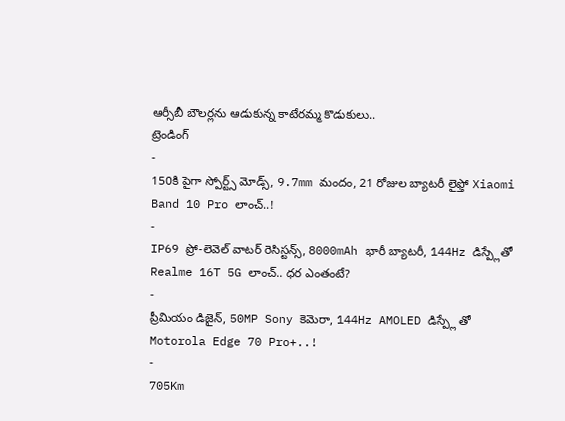ఆర్సీబీ బౌలర్లను ఆడుకున్న కాటేరమ్మ కొడుకులు..
ట్రెండింగ్
-
150కి పైగా స్పోర్ట్స్ మోడ్స్, 9.7mm మందం, 21 రోజుల బ్యాటరీ లైఫ్తో Xiaomi Band 10 Pro లాంచ్..!
-
IP69 ప్రో-లెవెల్ వాటర్ రెసిస్టన్స్, 8000mAh భారీ బ్యాటరీ, 144Hz డిస్ప్లేతో Realme 16T 5G లాంచ్.. ధర ఎంతంటే?
-
ప్రీమియం డిజైన్, 50MP Sony కెమెరా, 144Hz AMOLED డిస్ప్లే తో Motorola Edge 70 Pro+..!
-
705Km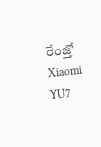రేంజ్తో Xiaomi YU7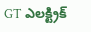GT ఎలక్ట్రిక్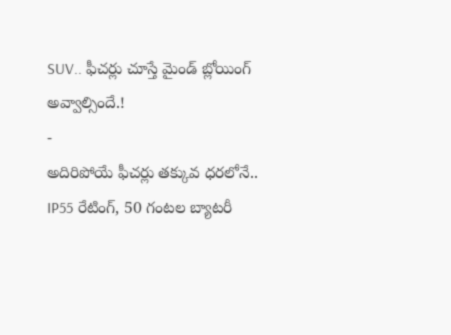SUV.. ఫీచర్లు చూస్తే మైండ్ బ్లోయింగ్ అవ్వాల్సిందే.!
-
అదిరిపోయే ఫీచర్లు తక్కువ ధరలోనే.. IP55 రేటింగ్, 50 గంటల బ్యాటరీ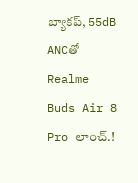బ్యాకప్, 55dB ANCతో Realme Buds Air 8 Pro లాంచ్.!